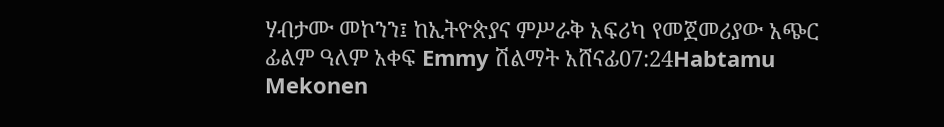ሃብታሙ መኮንን፤ ከኢትዮጵያና ምሥራቅ አፍሪካ የመጀመሪያው አጭር ፊልም ዓለም አቀፍ Emmy ሽልማት አሸናፊ07:24Habtamu Mekonen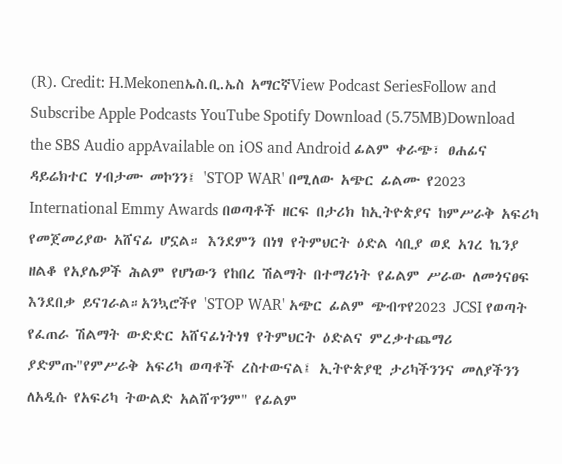(R). Credit: H.Mekonenኤስ.ቢ.ኤስ አማርኛView Podcast SeriesFollow and Subscribe Apple Podcasts YouTube Spotify Download (5.75MB)Download the SBS Audio appAvailable on iOS and Android ፊልም ቀራጭ፣ ፀሐፊና ዳይሬክተር ሃብታሙ መኮንን፤ 'STOP WAR' በሚለው አጭር ፊልሙ የ2023 International Emmy Awards በወጣቶች ዘርፍ በታሪክ ከኢትዮጵያና ከምሥራቅ አፍሪካ የመጀመሪያው አሸናፊ ሆኗል። እንደምን በነፃ የትምህርት ዕድል ሳቢያ ወደ አገረ ኬንያ ዘልቆ የአያሌዎች ሕልም የሆነውን የከበረ ሽልማት በተማሪነት የፊልም ሥራው ለመጎናፀፍ እንደበቃ ይናገራል።አንኳሮችየ 'STOP WAR' አጭር ፊልም ጭብጥየ2023 JCSI የወጣት የፈጠራ ሽልማት ውድድር አሸናፊነትነፃ የትምህርት ዕድልና ምረቃተጨማሪ ያድምጡ"የምሥራቅ አፍሪካ ወጣቶች ረስተውናል፤ ኢትዮጵያዊ ታሪካችንንና መለያችንን ለአዲሱ የአፍሪካ ትውልድ አልሸጥንም" የፊልም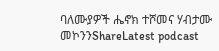ባለሙያዎች ሔኖክ ተሾመና ሃብታሙ መኮንንShareLatest podcast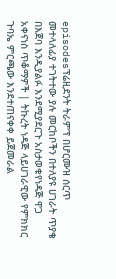episodesፕሬዚደንት ትራምፕ በሆርሙዝ ሰርጥ መተላለፊያ ተገትተው ያሉ መርከቦችን በተለያዩ ሀገራት ጥያቄ በእጀባ እንዲያልፉ እንደሚያደርጉ አስታወቁየነዳጅ ዋጋ አቀናነስ ጥቆማዎች | ትኩረት ነዳጅ ላይሀገራዊው የምክክር ጉባኤ ምርጫው እንደተጠናቀቀ ይጀመራል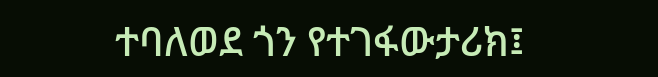ተባለወደ ጎን የተገፋውታሪክ፤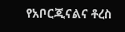የአቦርጂናልና ቶረስ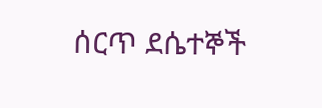ሰርጥ ደሴተኞች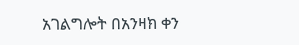አገልግሎት በአንዛክ ቀን